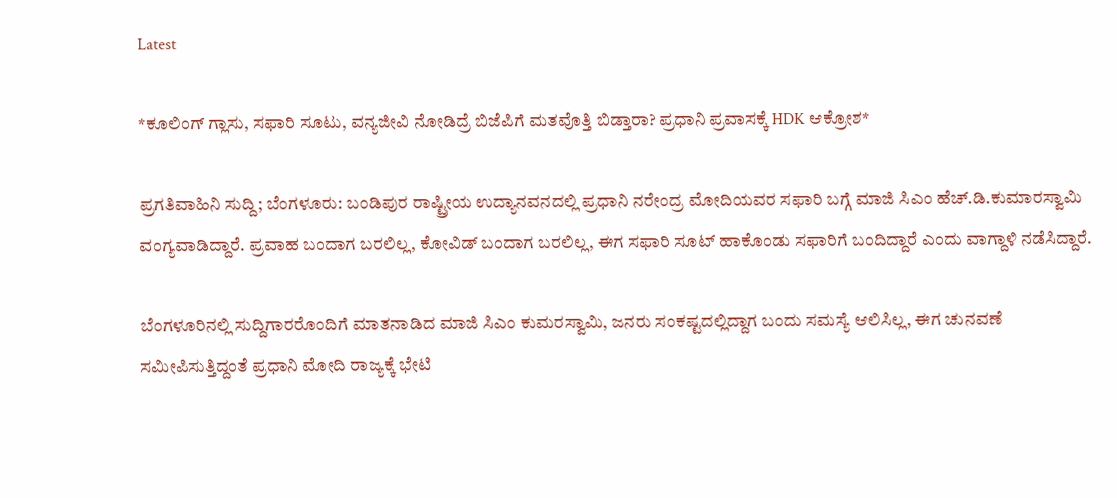Latest

*ಕೂಲಿಂಗ್ ಗ್ಲಾಸು, ಸಫಾರಿ ಸೂಟು, ವನ್ಯಜೀವಿ ನೋಡಿದ್ರೆ ಬಿಜೆಪಿಗೆ ಮತವೊತ್ತಿ ಬಿಡ್ತಾರಾ? ಪ್ರಧಾನಿ ಪ್ರವಾಸಕ್ಕೆ HDK ಆಕ್ರೋಶ*

ಪ್ರಗತಿವಾಹಿನಿ ಸುದ್ದಿ; ಬೆಂಗಳೂರು: ಬಂಡಿಪುರ ರಾಷ್ಟ್ರೀಯ ಉದ್ಯಾನವನದಲ್ಲಿ ಪ್ರಧಾನಿ ನರೇಂದ್ರ ಮೋದಿಯವರ ಸಫಾರಿ ಬಗ್ಗೆ ಮಾಜಿ ಸಿಎಂ ಹೆಚ್.ಡಿ.ಕುಮಾರಸ್ವಾಮಿ ವಂಗ್ಯವಾಡಿದ್ದಾರೆ. ಪ್ರವಾಹ ಬಂದಾಗ ಬರಲಿಲ್ಲ, ಕೋವಿಡ್ ಬಂದಾಗ ಬರಲಿಲ್ಲ, ಈಗ ಸಫಾರಿ ಸೂಟ್ ಹಾಕೊಂಡು ಸಫಾರಿಗೆ ಬಂದಿದ್ದಾರೆ ಎಂದು ವಾಗ್ದಾಳಿ ನಡೆಸಿದ್ದಾರೆ.

ಬೆಂಗಳೂರಿನಲ್ಲಿ ಸುದ್ದಿಗಾರರೊಂದಿಗೆ ಮಾತನಾಡಿದ ಮಾಜಿ ಸಿಎಂ ಕುಮರಸ್ವಾಮಿ, ಜನರು ಸಂಕಷ್ಟದಲ್ಲಿದ್ದಾಗ ಬಂದು ಸಮಸ್ಯೆ ಆಲಿಸಿಲ್ಲ, ಈಗ ಚುನವಣೆ ಸಮೀಪಿಸುತ್ತಿದ್ದಂತೆ ಪ್ರಧಾನಿ ಮೋದಿ ರಾಜ್ಯಕ್ಕೆ ಭೇಟಿ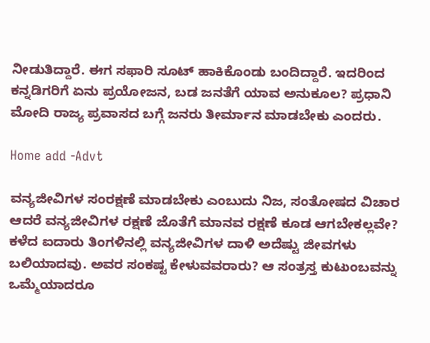ನೀಡುತಿದ್ದಾರೆ. ಈಗ ಸಫಾರಿ ಸೂಟ್ ಹಾಕಿಕೊಂಡು ಬಂದಿದ್ದಾರೆ. ಇದರಿಂದ ಕನ್ನಡಿಗರಿಗೆ ಏನು ಪ್ರಯೋಜನ, ಬಡ ಜನತೆಗೆ ಯಾವ ಅನುಕೂಲ? ಪ್ರಧಾನಿ ಮೋದಿ ರಾಜ್ಯ ಪ್ರವಾಸದ ಬಗ್ಗೆ ಜನರು ತೀರ್ಮಾನ ಮಾಡಬೇಕು ಎಂದರು.

Home add -Advt

ವನ್ಯಜೀವಿಗಳ ಸಂರಕ್ಷಣೆ ಮಾಡಬೇಕು ಎಂಬುದು ನಿಜ, ಸಂತೋಷದ ವಿಚಾರ ಆದರೆ ವನ್ಯಜೀವಿಗಳ ರಕ್ಷಣೆ ಜೊತೆಗೆ ಮಾನವ ರಕ್ಷಣೆ ಕೂಡ ಆಗಬೇಕಲ್ಲವೇ? ಕಳೆದ ಐದಾರು ತಿಂಗಳಿನಲ್ಲಿ ವನ್ಯಜೀವಿಗಳ ದಾಳಿ ಅದೆಷ್ಟು ಜೀವಗಳು ಬಲಿಯಾದವು. ಅವರ ಸಂಕಷ್ಟ ಕೇಳುವವರಾರು? ಆ ಸಂತ್ರಸ್ತ ಕುಟುಂಬವನ್ನು ಒಮ್ಮೆಯಾದರೂ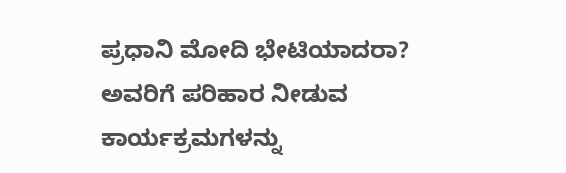ಪ್ರಧಾನಿ ಮೋದಿ ಭೇಟಿಯಾದರಾ? ಅವರಿಗೆ ಪರಿಹಾರ ನೀಡುವ ಕಾರ್ಯಕ್ರಮಗಳನ್ನು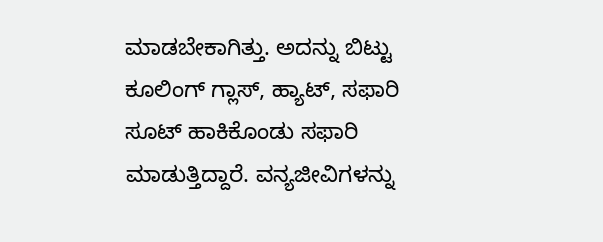ಮಾಡಬೇಕಾಗಿತ್ತು. ಅದನ್ನು ಬಿಟ್ಟು ಕೂಲಿಂಗ್ ಗ್ಲಾಸ್, ಹ್ಯಾಟ್, ಸಫಾರಿ ಸೂಟ್ ಹಾಕಿಕೊಂಡು ಸಫಾರಿ ಮಾಡುತ್ತಿದ್ದಾರೆ. ವನ್ಯಜೀವಿಗಳನ್ನು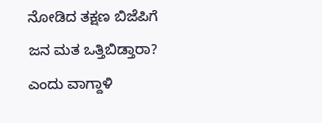ನೋಡಿದ ತಕ್ಷಣ ಬಿಜೆಪಿಗೆ ಜನ ಮತ ಒತ್ತಿಬಿಡ್ತಾರಾ? ಎಂದು ವಾಗ್ದಾಳಿ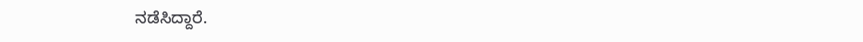ನಡೆಸಿದ್ದಾರೆ.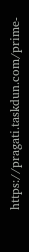https://pragati.taskdun.com/prime-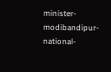minister-modibandipur-national-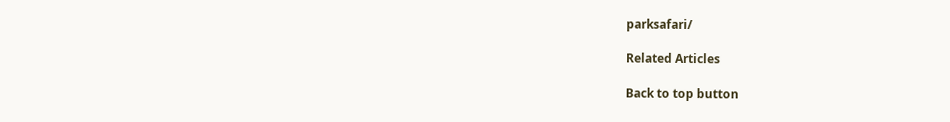parksafari/

Related Articles

Back to top button